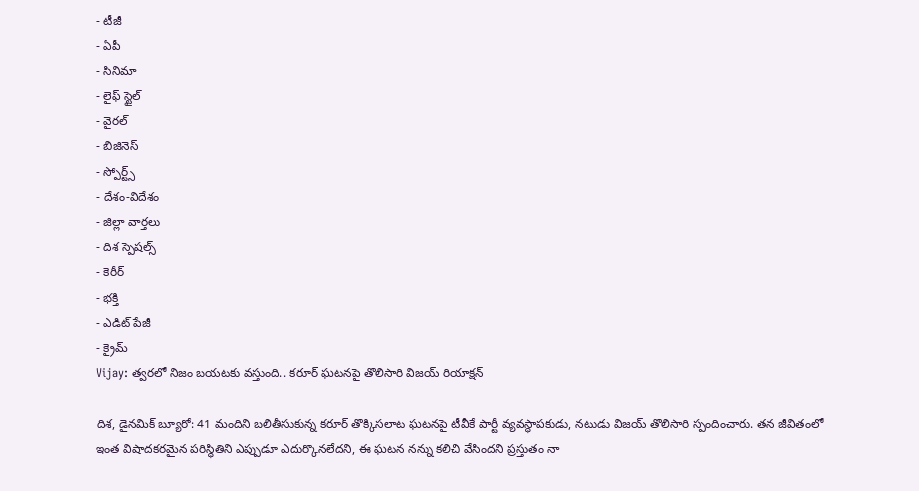- టీజీ
- ఏపీ
- సినిమా
- లైఫ్ స్టైల్
- వైరల్
- బిజినెస్
- స్పోర్ట్స్
- దేశం-విదేశం
- జిల్లా వార్తలు
- దిశ స్పెషల్స్
- కెరీర్
- భక్తి
- ఎడిట్ పేజీ
- క్రైమ్
Vijay: త్వరలో నిజం బయటకు వస్తుంది.. కరూర్ ఘటనపై తొలిసారి విజయ్ రియాక్షన్

దిశ, డైనమిక్ బ్యూరో: 41 మందిని బలితీసుకున్న కరూర్ తొక్కిసలాట ఘటనపై టీవీకే పార్టీ వ్యవస్థాపకుడు, నటుడు విజయ్ తొలిసారి స్పందించారు. తన జీవితంలో ఇంత విషాదకరమైన పరిస్థితిని ఎప్పుడూ ఎదుర్కొనలేదని, ఈ ఘటన నన్ను కలిచి వేసిందని ప్రస్తుతం నా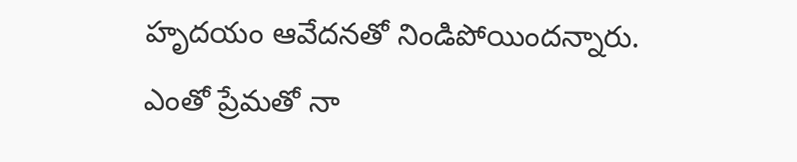హృదయం ఆవేదనతో నిండిపోయిందన్నారు. ఎంతో ప్రేమతో నా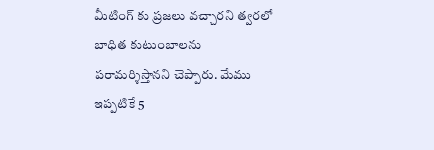మీటింగ్ కు ప్రజలు వచ్చారని త్వరలో బాధిత కుటుంబాలను పరామర్శిస్తానని చెప్పారు. మేము ఇప్పటికే 5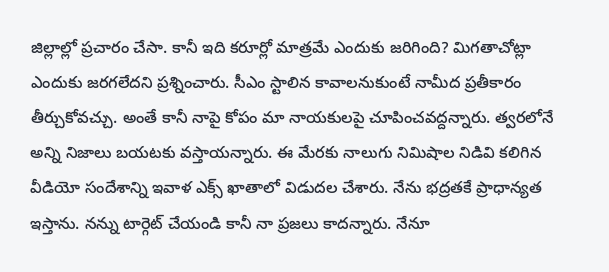జిల్లాల్లో ప్రచారం చేసా. కానీ ఇది కరూర్లో మాత్రమే ఎందుకు జరిగింది? మిగతాచోట్లా ఎందుకు జరగలేదని ప్రశ్నించారు. సీఎం స్టాలిన కావాలనుకుంటే నామీద ప్రతీకారం తీర్చుకోవచ్చు. అంతే కానీ నాపై కోపం మా నాయకులపై చూపించవద్దన్నారు. త్వరలోనే అన్ని నిజాలు బయటకు వస్తాయన్నారు. ఈ మేరకు నాలుగు నిమిషాల నిడివి కలిగిన వీడియో సందేశాన్ని ఇవాళ ఎక్స్ ఖాతాలో విడుదల చేశారు. నేను భద్రతకే ప్రాధాన్యత ఇస్తాను. నన్ను టార్గెట్ చేయండి కానీ నా ప్రజలు కాదన్నారు. నేనూ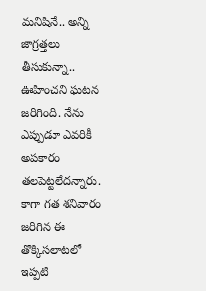మనిషినే.. అన్ని జాగ్రత్తలు తీసుకున్నా.. ఊహించని ఘటన జరిగింది. నేను ఎప్పుడూ ఎవరికీ అపకారం తలపెట్టలేదన్నారు.
కాగా గత శనివారం జరిగిన ఈ తొక్కిసలాటలో ఇప్పటి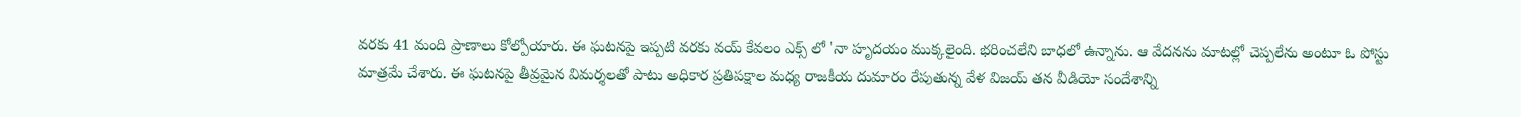వరకు 41 మంది ప్రాణాలు కోల్పోయారు. ఈ ఘటనపై ఇప్పటి వరకు వయ్ కేవలం ఎక్స్ లో 'నా హృదయం ముక్కలైంది. భరించలేని బాధలో ఉన్నాను. ఆ వేదనను మాటల్లో చెప్పలేను అంటూ ఓ పోస్టు మాత్రమే చేశారు. ఈ ఘటనపై తీవ్రమైన విమర్శలతో పాటు అధికార ప్రతిపక్షాల మధ్య రాజకీయ దుమారం రేపుతున్న వేళ విజయ్ తన వీడియో సందేశాన్ని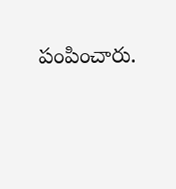పంపించారు.